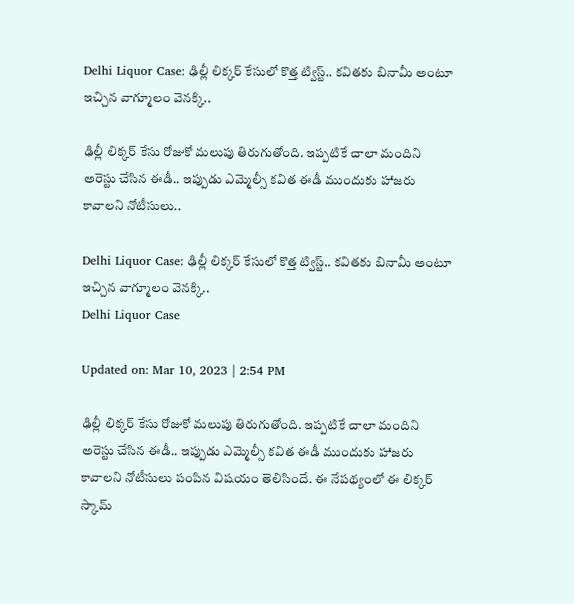Delhi Liquor Case: ఢిల్లీ లిక్కర్‌ కేసులో కొత్త ట్విస్ట్‌.. కవితకు బినామీ అంటూ ఇచ్చిన వాగ్మూలం వెనక్కి..

ఢిల్లీ లిక్కర్‌ కేసు రోజుకో మలుపు తిరుగుతోంది. ఇప్పటికే చాలా మందిని అరెస్టు చేసిన ఈడీ.. ఇప్పుడు ఎమ్మెల్సీ కవిత ఈడీ ముందుకు హాజరు కావాలని నోటీసులు..

Delhi Liquor Case: ఢిల్లీ లిక్కర్‌ కేసులో కొత్త ట్విస్ట్‌.. కవితకు బినామీ అంటూ ఇచ్చిన వాగ్మూలం వెనక్కి..
Delhi Liquor Case

Updated on: Mar 10, 2023 | 2:54 PM

ఢిల్లీ లిక్కర్‌ కేసు రోజుకో మలుపు తిరుగుతోంది. ఇప్పటికే చాలా మందిని అరెస్టు చేసిన ఈడీ.. ఇప్పుడు ఎమ్మెల్సీ కవిత ఈడీ ముందుకు హాజరు కావాలని నోటీసులు పంపిన విషయం తెలిసిందే. ఈ నేపథ్యంలో ఈ లిక్కర్‌ స్కామ్‌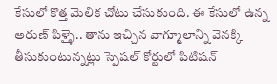కేసులో కొత్త మెలిక చోటు చేసుకుంది. ఈ కేసులో ఉన్న అరుణ్‌ పిళ్ళై.. తాను ఇచ్చిన వాగ్మూలాన్ని వెనక్కి తీసుకుంటున్నట్లు స్పెషల్ కోర్టులో పిటిషన్‌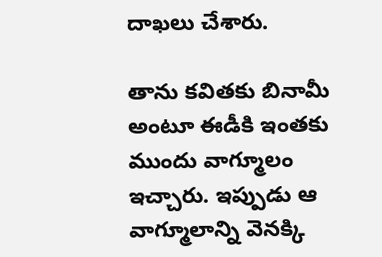దాఖలు చేశారు.

తాను కవితకు బినామీ అంటూ ఈడీకి ఇంతకు ముందు వాగ్మూలం ఇచ్చారు. ఇప్పుడు ఆ వాగ్మూలాన్ని వెనక్కి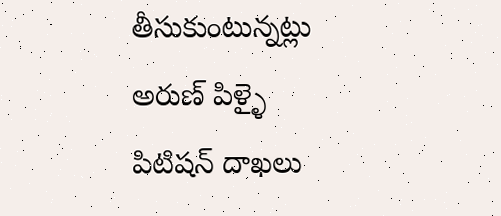తీసుకుంటున్నట్లు అరుణ్‌ పిళ్ళై పిటిషన్‌ దాఖలు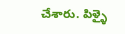చేశారు. పిళ్ళై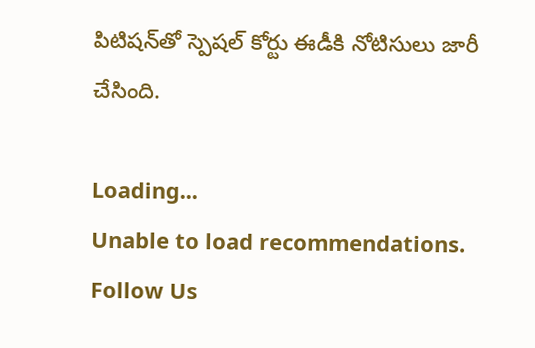పిటిషన్‌తో స్పెషల్‌ కోర్టు ఈడీకి నోటిసులు జారీ చేసింది.

Loading...
Unable to load recommendations.
Follow Us